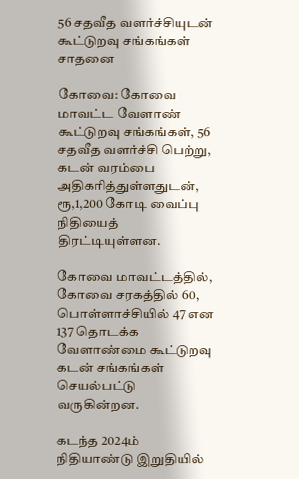56 சதவீத வளர்ச்சியுடன் கூட்டுறவு சங்கங்கள் சாதனை

கோவை: கோவை மாவட்ட வேளாண் கூட்டுறவு சங்கங்கள், 56 சதவீத வளர்ச்சி பெற்று, கடன் வரம்பை அதிகரித்துள்ளதுடன், ரூ,1,200 கோடி வைப்பு நிதியைத் திரட்டியுள்ளன.

கோவை மாவட்டத்தில், கோவை சரகத்தில் 60, பொள்ளாச்சியில் 47 என 137 தொடக்க வேளாண்மை கூட்டுறவு கடன் சங்கங்கள் செயல்பட்டு வருகின்றன.

கடந்த 2024ம் நிதியாண்டு இறுதியில்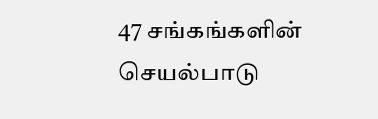47 சங்கங்களின் செயல்பாடு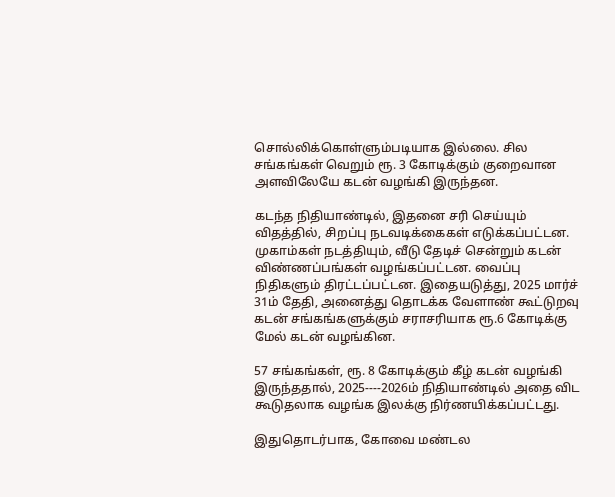சொல்லிக்கொள்ளும்படியாக இல்லை. சில சங்கங்கள் வெறும் ரூ. 3 கோடிக்கும் குறைவான அளவிலேயே கடன் வழங்கி இருந்தன.

கடந்த நிதியாண்டில், இதனை சரி செய்யும் விதத்தில், சிறப்பு நடவடிக்கைகள் எடுக்கப்பட்டன. முகாம்கள் நடத்தியும், வீடு தேடிச் சென்றும் கடன் விண்ணப்பங்கள் வழங்கப்பட்டன. வைப்பு நிதிகளும் திரட்டப்பட்டன. இதையடுத்து, 2025 மார்ச் 31ம் தேதி, அனைத்து தொடக்க வேளாண் கூட்டுறவு கடன் சங்கங்களுக்கும் சராசரியாக ரூ.6 கோடிக்கு மேல் கடன் வழங்கின.

57 சங்கங்கள், ரூ. 8 கோடிக்கும் கீழ் கடன் வழங்கி இருந்ததால், 2025----2026ம் நிதியாண்டில் அதை விட கூடுதலாக வழங்க இலக்கு நிர்ணயிக்கப்பட்டது.

இதுதொடர்பாக, கோவை மண்டல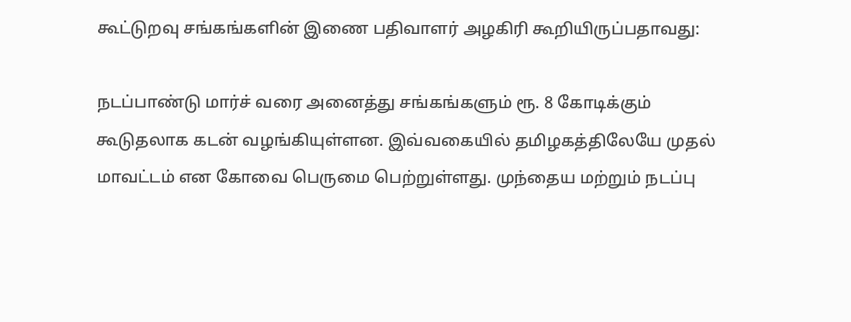கூட்டுறவு சங்கங்களின் இணை பதிவாளர் அழகிரி கூறியிருப்பதாவது:

நடப்பாண்டு மார்ச் வரை அனைத்து சங்கங்களும் ரூ. 8 கோடிக்கும் கூடுதலாக கடன் வழங்கியுள்ளன. இவ்வகையில் தமிழகத்திலேயே முதல் மாவட்டம் என கோவை பெருமை பெற்றுள்ளது. முந்தைய மற்றும் நடப்பு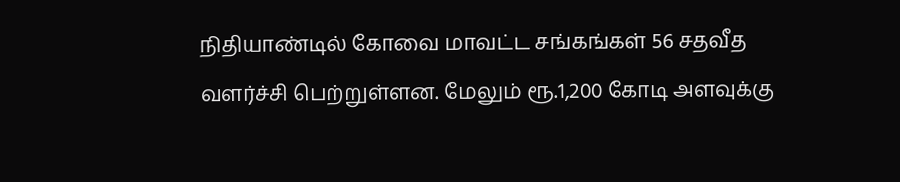நிதியாண்டில் கோவை மாவட்ட சங்கங்கள் 56 சதவீத வளர்ச்சி பெற்றுள்ளன. மேலும் ரூ.1,200 கோடி அளவுக்கு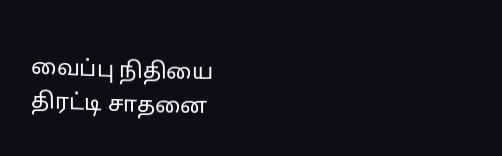வைப்பு நிதியை திரட்டி சாதனை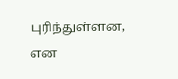புரிந்துள்ளன, என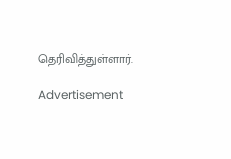தெரிவித்துள்ளார்.

Advertisement